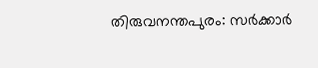തിരുവനന്തപുരം: സർക്കാർ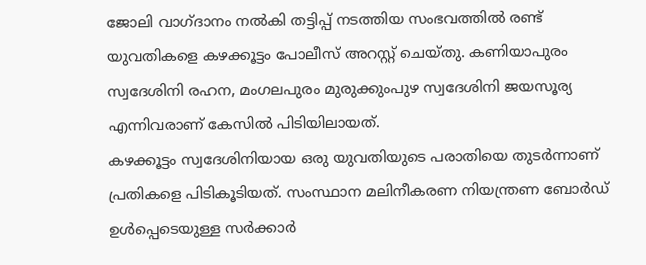ജോലി വാഗ്ദാനം നൽകി തട്ടിപ്പ് നടത്തിയ സംഭവത്തിൽ രണ്ട് യുവതികളെ കഴക്കൂട്ടം പോലീസ് അറസ്റ്റ് ചെയ്തു. കണിയാപുരം സ്വദേശിനി രഹന, മംഗലപുരം മുരുക്കുംപുഴ സ്വദേശിനി ജയസൂര്യ എന്നിവരാണ് കേസിൽ പിടിയിലായത്.
കഴക്കൂട്ടം സ്വദേശിനിയായ ഒരു യുവതിയുടെ പരാതിയെ തുടർന്നാണ് പ്രതികളെ പിടികൂടിയത്. സംസ്ഥാന മലിനീകരണ നിയന്ത്രണ ബോർഡ് ഉൾപ്പെടെയുള്ള സർക്കാർ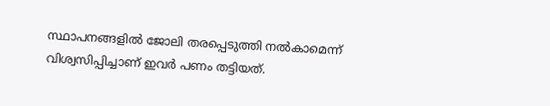സ്ഥാപനങ്ങളിൽ ജോലി തരപ്പെടുത്തി നൽകാമെന്ന് വിശ്വസിപ്പിച്ചാണ് ഇവർ പണം തട്ടിയത്.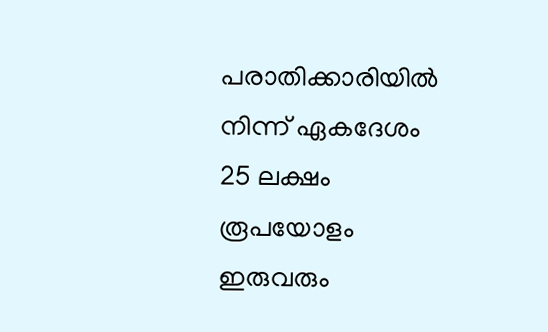പരാതിക്കാരിയിൽ നിന്ന് ഏകദേശം 25 ലക്ഷം രൂപയോളം ഇരുവരും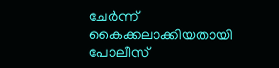ചേർന്ന് കൈക്കലാക്കിയതായി പോലീസ്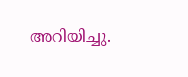അറിയിച്ചു.